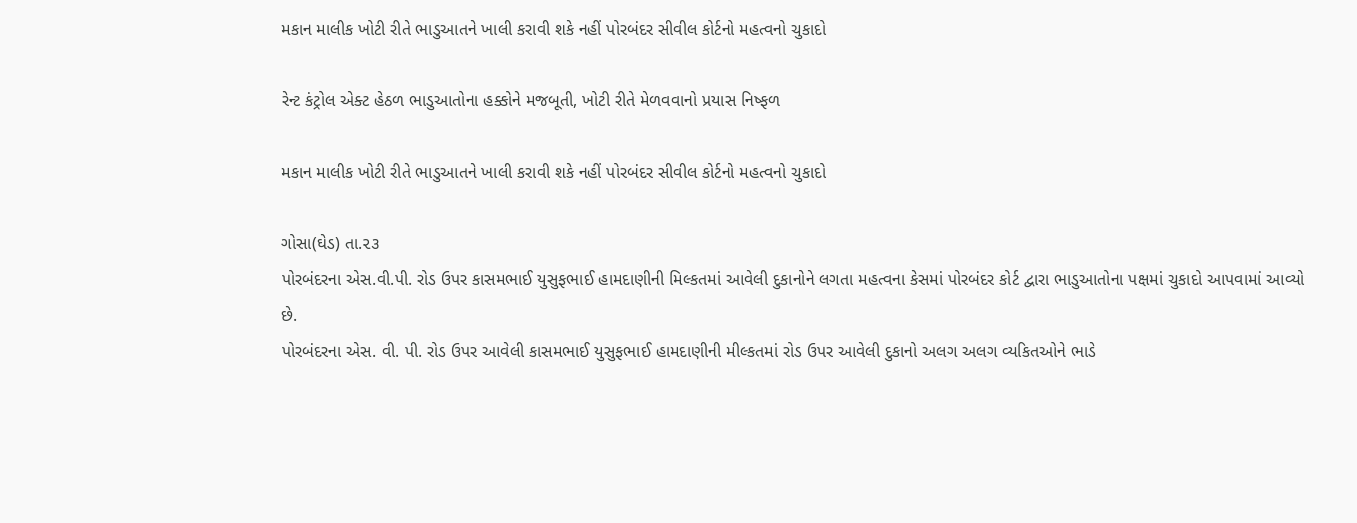મકાન માલીક ખોટી રીતે ભાડુઆતને ખાલી કરાવી શકે નહીં પોરબંદર સીવીલ કોર્ટનો મહત્વનો ચુકાદો

રેન્ટ કંટ્રોલ એક્ટ હેઠળ ભાડુઆતોના હક્કોને મજબૂતી, ખોટી રીતે મેળવવાનો પ્રયાસ નિષ્ફળ

મકાન માલીક ખોટી રીતે ભાડુઆતને ખાલી કરાવી શકે નહીં પોરબંદર સીવીલ કોર્ટનો મહત્વનો ચુકાદો

ગોસા(ઘેડ) તા.૨૩
પોરબંદરના એસ.વી.પી. રોડ ઉપર કાસમભાઈ યુસુફભાઈ હામદાણીની મિલ્કતમાં આવેલી દુકાનોને લગતા મહત્વના કેસમાં પોરબંદર કોર્ટ દ્વારા ભાડુઆતોના પક્ષમાં ચુકાદો આપવામાં આવ્યો છે.
પોરબંદરના એસ. વી. પી. રોડ ઉપર આવેલી કાસમભાઈ યુસુફભાઈ હામદાણીની મીલ્કતમાં રોડ ઉપર આવેલી દુકાનો અલગ અલગ વ્યકિતઓને ભાડે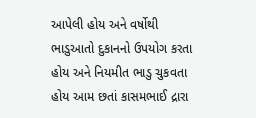આપેલી હોય અને વર્ષોથી ભાડુઆતો દુકાનનો ઉપયોગ કરતા હોય અને નિયમીત ભાડુ ચુકવતા હોય આમ છતાં કાસમભાઈ દ્રારા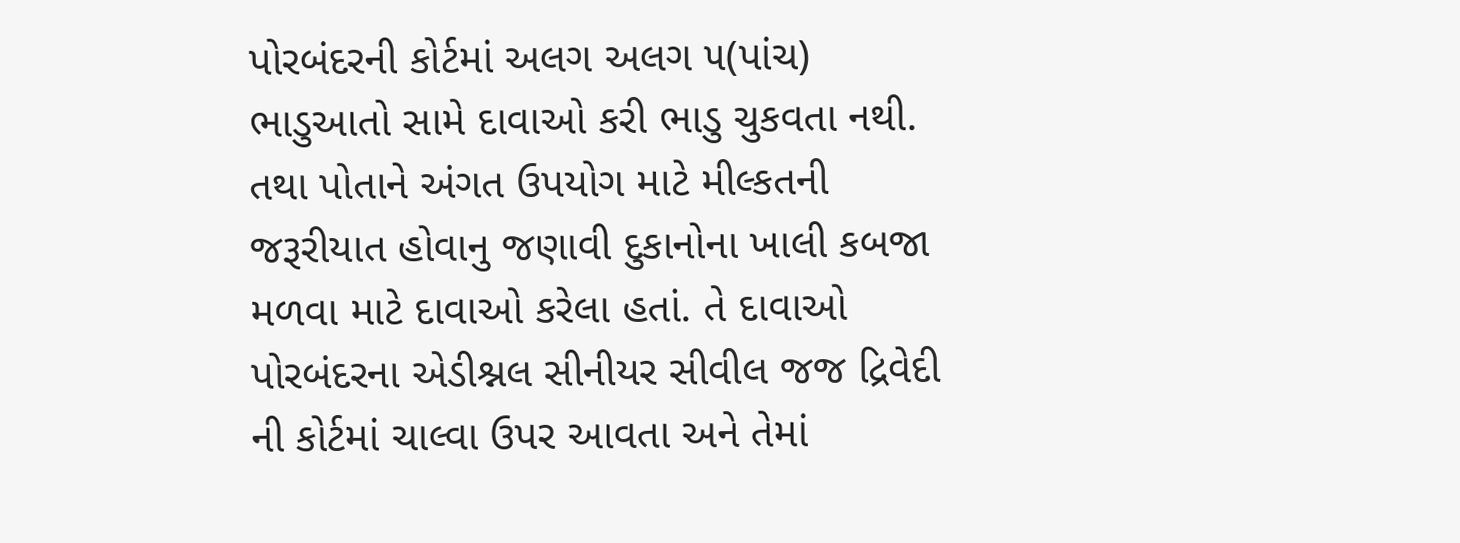પોરબંદરની કોર્ટમાં અલગ અલગ ૫(પાંચ) ભાડુઆતો સામે દાવાઓ કરી ભાડુ ચુકવતા નથી. તથા પોતાને અંગત ઉપયોગ માટે મીલ્કતની જરૂરીયાત હોવાનુ જણાવી દુકાનોના ખાલી કબજા મળવા માટે દાવાઓ કરેલા હતાં. તે દાવાઓ પોરબંદરના એડીશ્નલ સીનીયર સીવીલ જજ દ્રિવેદી ની કોર્ટમાં ચાલ્વા ઉપર આવતા અને તેમાં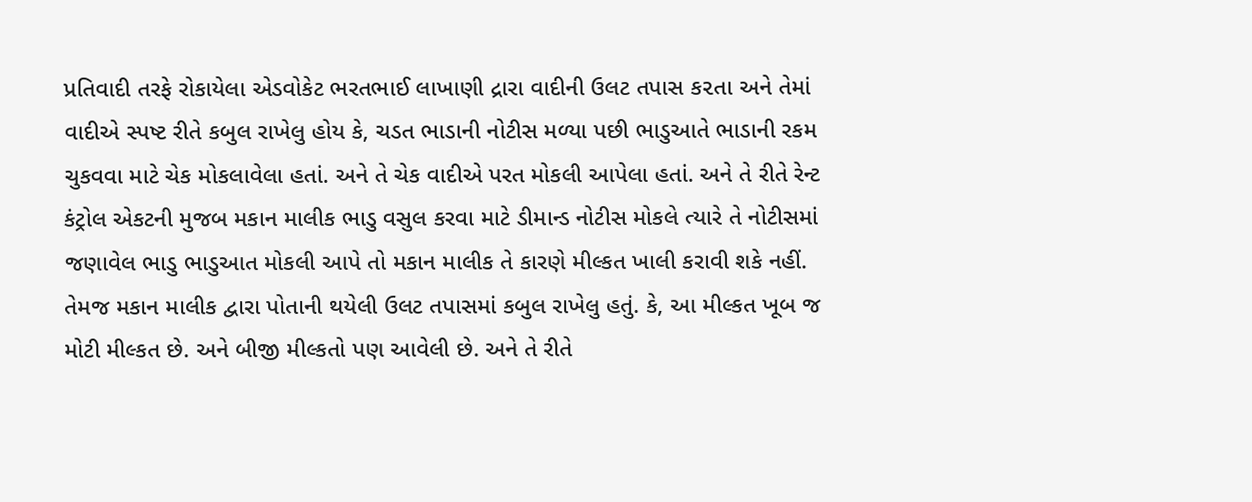પ્રતિવાદી તરફે રોકાયેલા એડવોકેટ ભરતભાઈ લાખાણી દ્રારા વાદીની ઉલટ તપાસ ક૨તા અને તેમાં વાદીએ સ્પષ્ટ રીતે કબુલ રાખેલુ હોય કે, ચડત ભાડાની નોટીસ મળ્યા પછી ભાડુઆતે ભાડાની રકમ ચુકવવા માટે ચેક મોકલાવેલા હતાં. અને તે ચેક વાદીએ પરત મોકલી આપેલા હતાં. અને તે રીતે રેન્ટ કંટ્રોલ એકટની મુજબ મકાન માલીક ભાડુ વસુલ કરવા માટે ડીમાન્ડ નોટીસ મોકલે ત્યારે તે નોટીસમાં જણાવેલ ભાડુ ભાડુઆત મોકલી આપે તો મકાન માલીક તે કારણે મીલ્કત ખાલી કરાવી શકે નહીં. તેમજ મકાન માલીક દ્વારા પોતાની થયેલી ઉલટ તપાસમાં કબુલ રાખેલુ હતું. કે, આ મીલ્કત ખૂબ જ મોટી મીલ્કત છે. અને બીજી મીલ્કતો પણ આવેલી છે. અને તે રીતે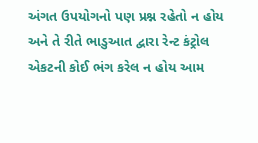અંગત ઉપયોગનો પણ પ્રશ્ન રહેતો ન હોય અને તે રીતે ભાડુઆત દ્વારા રેન્ટ કંટ્રોલ એકટની કોઈ ભંગ કરેલ ન હોય આમ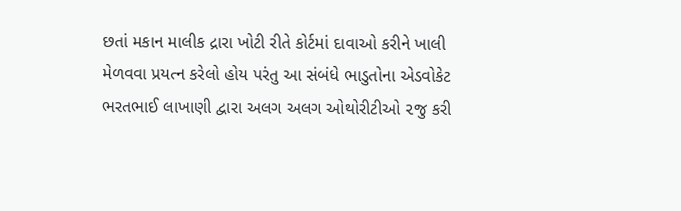છતાં મકાન માલીક દ્રારા ખોટી રીતે કોર્ટમાં દાવાઓ કરીને ખાલી મેળવવા પ્રયત્ન કરેલો હોય પરંતુ આ સંબંધે ભાડુતોના એડવોકેટ ભરતભાઈ લાખાણી દ્વારા અલગ અલગ ઓથોરીટીઓ ૨જુ કરી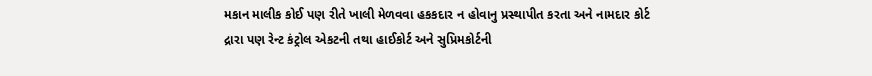મકાન માલીક કોઈ પણ રીતે ખાલી મેળવવા હકકદાર ન હોવાનુ પ્રસ્થાપીત કરતા અને નામદાર કોર્ટ દ્રારા પણ રેન્ટ કંટ્રોલ એકટની તથા હાઈકોર્ટ અને સુપ્રિમકોર્ટની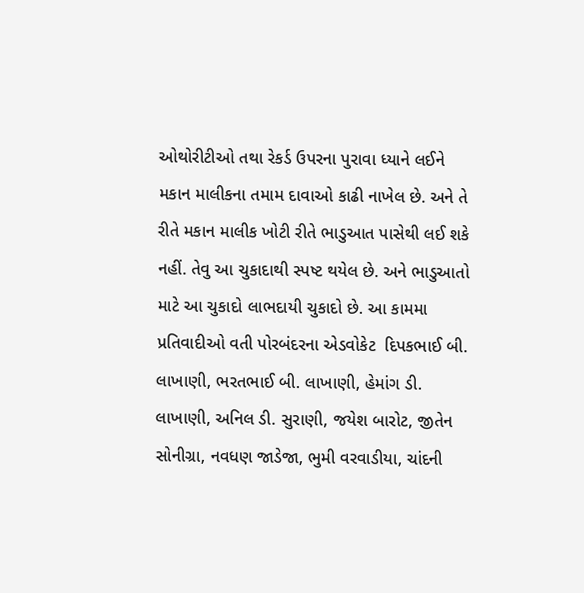ઓથોરીટીઓ તથા રેકર્ડ ઉપરના પુરાવા ધ્યાને લઈને મકાન માલીકના તમામ દાવાઓ કાઢી નાખેલ છે. અને તે રીતે મકાન માલીક ખોટી રીતે ભાડુઆત પાસેથી લઈ શકે નહીં. તેવુ આ ચુકાદાથી સ્પષ્ટ થયેલ છે. અને ભાડુઆતો માટે આ ચુકાદો લાભદાયી ચુકાદો છે. આ કામમા પ્રતિવાદીઓ વતી પોરબંદરના એડવોકેટ  દિપકભાઈ બી. લાખાણી, ભરતભાઈ બી. લાખાણી, હેમાંગ ડી. લાખાણી, અનિલ ડી. સુરાણી, જયેશ બારોટ, જીતેન સોનીગ્રા, નવધણ જાડેજા, ભુમી વરવાડીયા, ચાંદની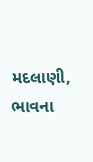મદલાણી, ભાવના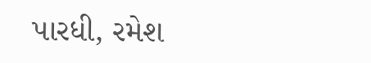પારધી, રમેશ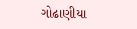ગોઢાણીયા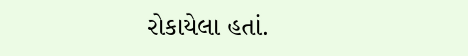રોકાયેલા હતાં.